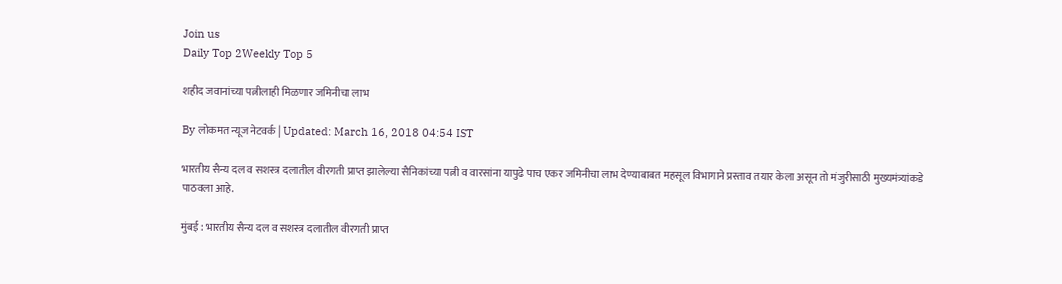Join us
Daily Top 2Weekly Top 5

शहीद जवानांच्या पत्नीलाही मिळणार जमिनीचा लाभ

By लोकमत न्यूज नेटवर्क | Updated: March 16, 2018 04:54 IST

भारतीय सैन्य दल व सशस्त्र दलातील वीरगती प्राप्त झालेल्या सैनिकांच्या पत्नी व वारसांना यापुढे पाच एकर जमिनीचा लाभ देण्याबाबत महसूल विभागाने प्रस्ताव तयार केला असून तो मंजुरीसाठी मुख्यमंत्र्यांकडे पाठवला आहे.

मुंबई : भारतीय सैन्य दल व सशस्त्र दलातील वीरगती प्राप्त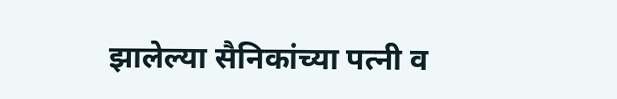झालेल्या सैनिकांच्या पत्नी व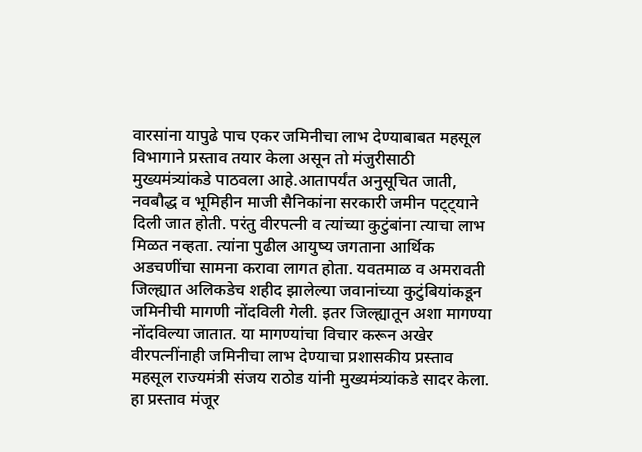वारसांना यापुढे पाच एकर जमिनीचा लाभ देण्याबाबत महसूल विभागाने प्रस्ताव तयार केला असून तो मंजुरीसाठी मुख्यमंत्र्यांकडे पाठवला आहे.आतापर्यंत अनुसूचित जाती, नवबौद्ध व भूमिहीन माजी सैनिकांना सरकारी जमीन पट्ट्याने दिली जात होती. परंतु वीरपत्नी व त्यांच्या कुटुंबांना त्याचा लाभ मिळत नव्हता. त्यांना पुढील आयुष्य जगताना आर्थिक अडचणींचा सामना करावा लागत होता. यवतमाळ व अमरावती जिल्ह्यात अलिकडेच शहीद झालेल्या जवानांच्या कुटुंबियांकडून जमिनीची मागणी नोंदविली गेली. इतर जिल्ह्यातून अशा मागण्या नोंदविल्या जातात. या मागण्यांचा विचार करून अखेर वीरपत्नींनाही जमिनीचा लाभ देण्याचा प्रशासकीय प्रस्ताव महसूल राज्यमंत्री संजय राठोड यांनी मुख्यमंत्र्यांकडे सादर केला. हा प्रस्ताव मंजूर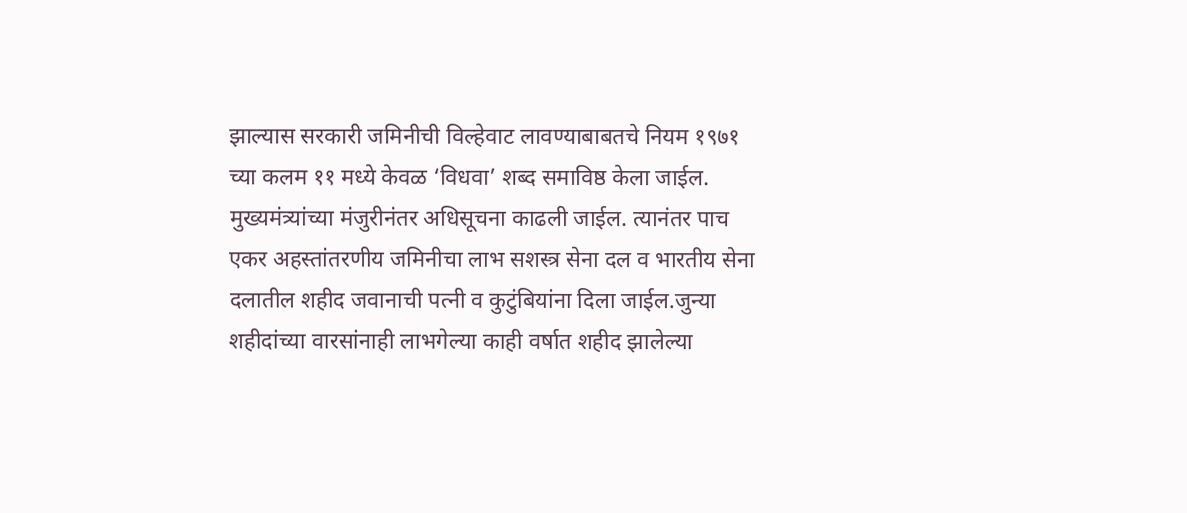झाल्यास सरकारी जमिनीची विल्हेवाट लावण्याबाबतचे नियम १९७१ च्या कलम ११ मध्ये केवळ ‘विधवा’ शब्द समाविष्ठ केला जाईल. मुख्यमंत्र्यांच्या मंजुरीनंतर अधिसूचना काढली जाईल. त्यानंतर पाच एकर अहस्तांतरणीय जमिनीचा लाभ सशस्त्र सेना दल व भारतीय सेना दलातील शहीद जवानाची पत्नी व कुटुंबियांना दिला जाईल.जुन्या शहीदांच्या वारसांनाही लाभगेल्या काही वर्षात शहीद झालेल्या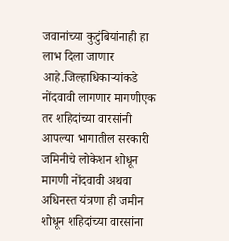जवानांच्या कुटुंबियांनाही हा लाभ दिला जाणार आहे.जिल्हाधिकाऱ्यांकडे नोंदवावी लागणार मागणीएक तर शहिदांच्या वारसांनी आपल्या भागातील सरकारी जमिनीचे लोकेशन शोधून मागणी नोंदवावी अथवा अधिनस्त यंत्रणा ही जमीन शोधून शहिदांच्या वारसांना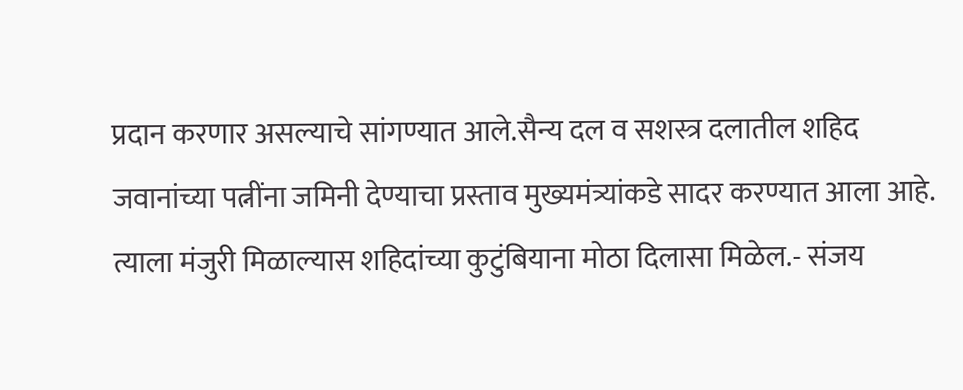प्रदान करणार असल्याचे सांगण्यात आले.सैन्य दल व सशस्त्र दलातील शहिद जवानांच्या पत्नींना जमिनी देण्याचा प्रस्ताव मुख्यमंत्र्यांकडे सादर करण्यात आला आहे. त्याला मंजुरी मिळाल्यास शहिदांच्या कुटुंबियाना मोठा दिलासा मिळेल.- संजय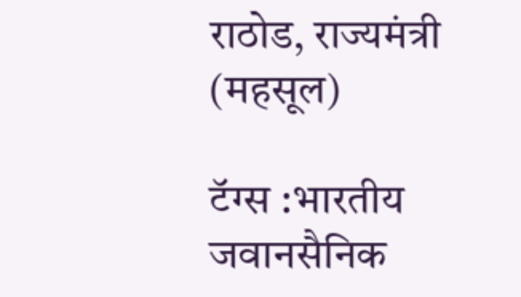राठोड, राज्यमंत्री (महसूल)

टॅग्स :भारतीय जवानसैनिक